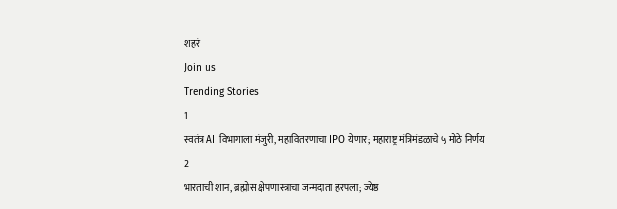शहरं
Join us
Trending Stories
1
स्वतंत्र AI विभागाला मंजुरी, महावितरणाचा IPO येणार; महाराष्ट्र मंत्रिमंडळाचे ५ मोठे निर्णय
2
भारताची शान, ब्रह्मोस क्षेपणास्त्राचा जन्मदाता हरपला; ज्येष्ठ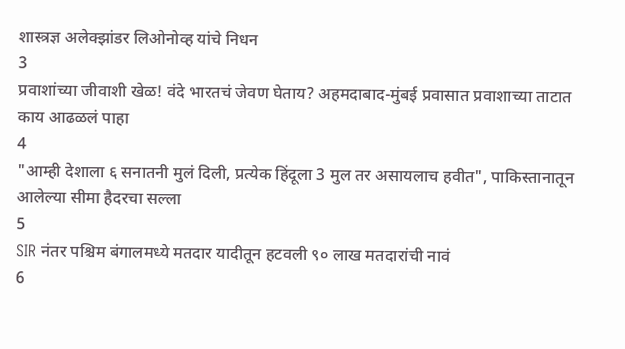शास्त्रज्ञ अलेक्झांडर लिओनोव्ह यांचे निधन
3
प्रवाशांच्या जीवाशी खेळ! वंदे भारतचं जेवण घेताय? अहमदाबाद-मुंबई प्रवासात प्रवाशाच्या ताटात काय आढळलं पाहा
4
"आम्ही देशाला ६ सनातनी मुलं दिली, प्रत्येक हिंदूला 3 मुल तर असायलाच हवीत", पाकिस्तानातून आलेल्या सीमा हैदरचा सल्ला
5
SIR नंतर पश्चिम बंगालमध्ये मतदार यादीतून हटवली ९० लाख मतदारांची नावं
6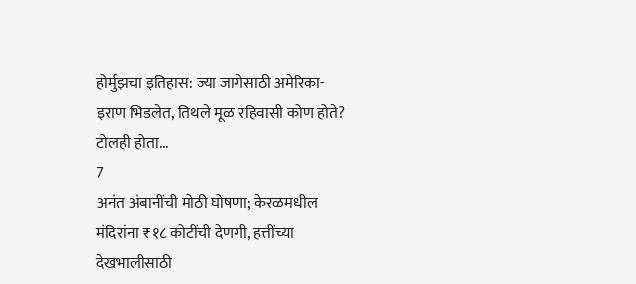होर्मुझचा इतिहास: ज्या जागेसाठी अमेरिका-इराण भिडलेत, तिथले मूळ रहिवासी कोण होते? टोलही होता...
7
अनंत अंबानींची मोठी घोषणा; केरळमधील मंदिरांना ₹१८ कोटींची देणगी, हत्तींच्या देखभालीसाठी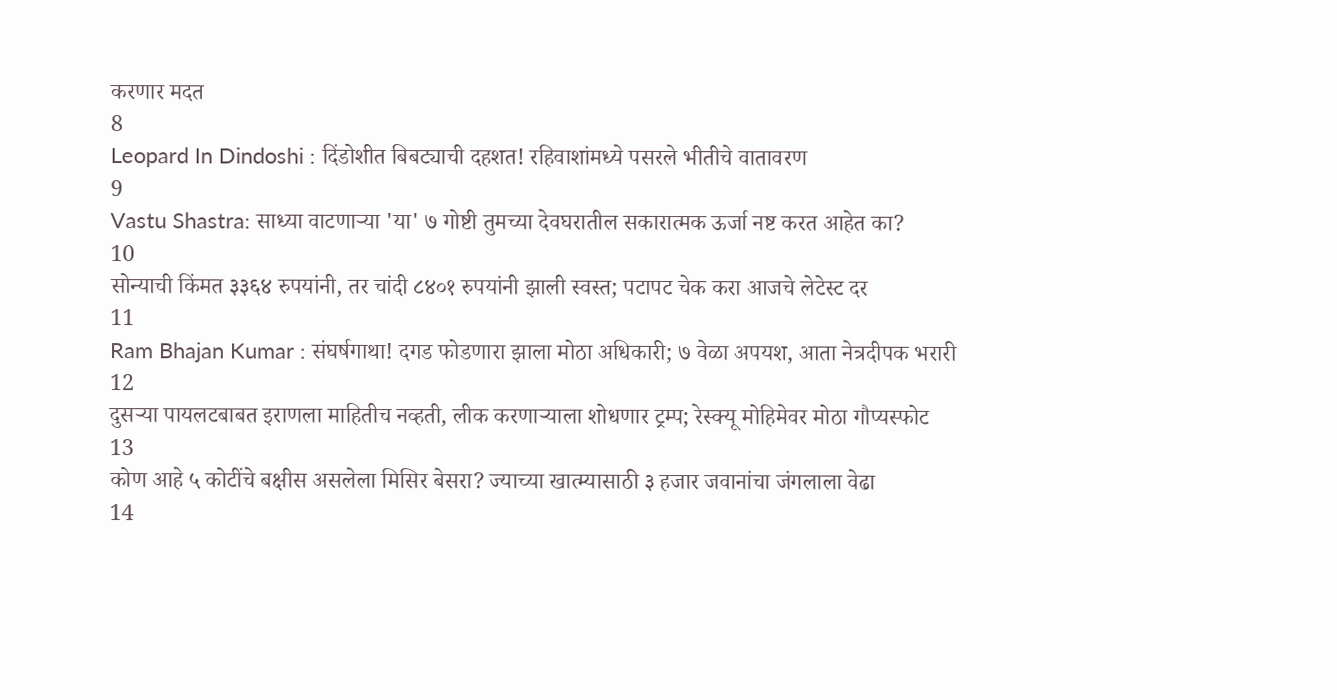करणार मदत
8
Leopard In Dindoshi : दिंडोशीत बिबट्याची दहशत! रहिवाशांमध्ये पसरले भीतीचे वातावरण
9
Vastu Shastra: साध्या वाटणाऱ्या 'या' ७ गोष्टी तुमच्या देवघरातील सकारात्मक ऊर्जा नष्ट करत आहेत का?
10
सोन्याची किंमत ३३६४ रुपयांनी, तर चांदी ८४०१ रुपयांनी झाली स्वस्त; पटापट चेक करा आजचे लेटेस्ट दर
11
Ram Bhajan Kumar : संघर्षगाथा! दगड फोडणारा झाला मोठा अधिकारी; ७ वेळा अपयश, आता नेत्रदीपक भरारी
12
दुसऱ्या पायलटबाबत इराणला माहितीच नव्हती, लीक करणाऱ्याला शोधणार ट्रम्प; रेस्क्यू मोहिमेवर मोठा गौप्यस्फोट
13
कोण आहे ५ कोटींचे बक्षीस असलेला मिसिर बेसरा? ज्याच्या खात्म्यासाठी ३ हजार जवानांचा जंगलाला वेढा
14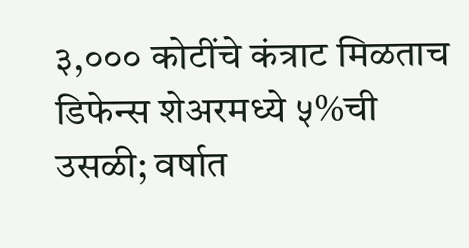३,००० कोटींचे कंत्राट मिळताच डिफेन्स शेअरमध्ये ५%ची उसळी; वर्षात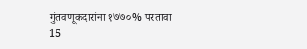गुंतवणूकदारांना १७७०% परतावा
15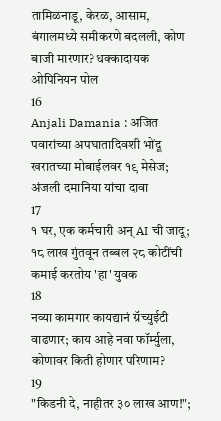तामिळनाडू, केरळ, आसाम, बंगालमध्ये समीकरणे बदलली, कोण बाजी मारणार? धक्कादायक ओपिनियन पोल
16
Anjali Damania : अजित पवारांच्या अपघातादिवशी भोंदू खरातच्या मोबाईलवर १९ मेसेज; अंजली दमानिया यांचा दावा
17
१ घर, एक कर्मचारी अन् AI ची जादू; १८ लाख गुंतवून तब्बल २८ कोटींची कमाई करतोय 'हा' युवक
18
नव्या कामगार कायद्यानं ग्रॅच्युईटी वाढणार; काय आहे नवा फॉर्म्युला, कोणावर किती होणार परिणाम?
19
"किडनी दे, नाहीतर ३० लाख आण!";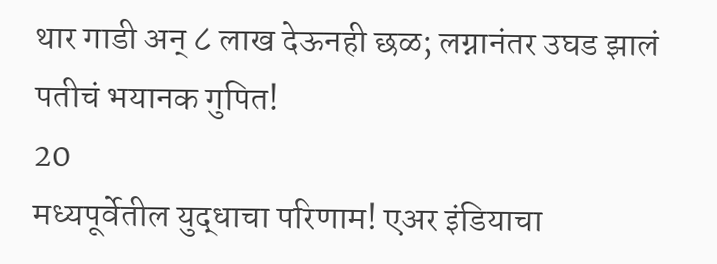थार गाडी अन् ८ लाख देऊनही छळ; लग्नानंतर उघड झालं पतीचं भयानक गुपित!
20
मध्यपूर्वेतील युद्धाचा परिणाम! एअर इंडियाचा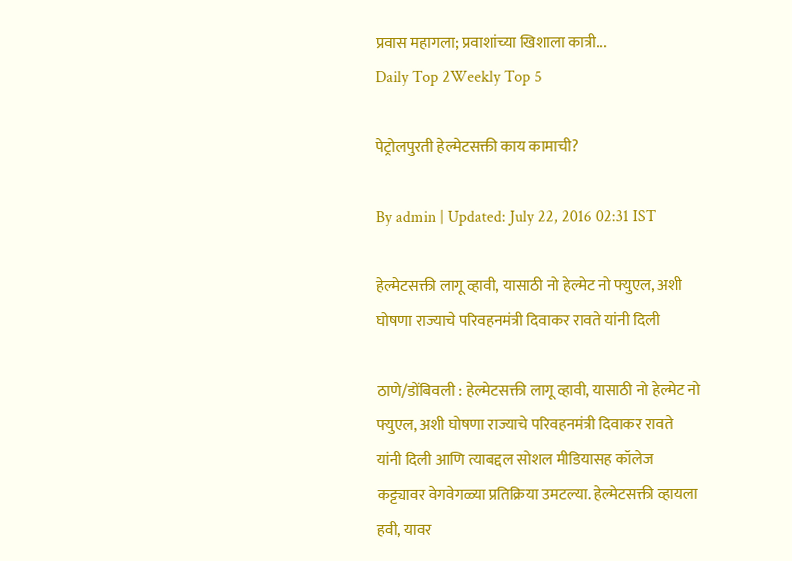प्रवास महागला; प्रवाशांच्या खिशाला कात्री...
Daily Top 2Weekly Top 5

पेट्रोलपुरती हेल्मेटसक्ती काय कामाची?

By admin | Updated: July 22, 2016 02:31 IST

हेल्मेटसक्ती लागू व्हावी, यासाठी नो हेल्मेट नो फ्युएल, अशी घोषणा राज्याचे परिवहनमंत्री दिवाकर रावते यांनी दिली

ठाणे/डोंबिवली : हेल्मेटसक्ती लागू व्हावी, यासाठी नो हेल्मेट नो फ्युएल, अशी घोषणा राज्याचे परिवहनमंत्री दिवाकर रावते यांनी दिली आणि त्याबद्दल सोशल मीडियासह कॉलेज कट्ट्यावर वेगवेगळ्या प्रतिक्रिया उमटल्या. हेल्मेटसक्ती व्हायला हवी, यावर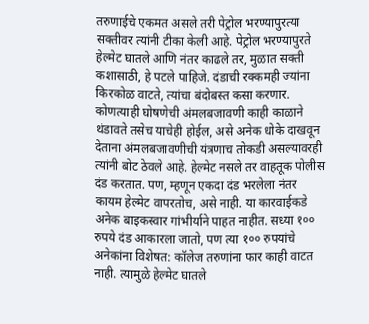तरुणाईचे एकमत असले तरी पेट्रोल भरण्यापुरत्या सक्तीवर त्यांनी टीका केली आहे. पेट्रोल भरण्यापुरते हेल्मेट घातले आणि नंतर काढले तर, मुळात सक्ती कशासाठी, हे पटले पाहिजे. दंडाची रक्कमही ज्यांना किरकोळ वाटते, त्यांचा बंदोबस्त कसा करणार. कोणत्याही घोषणेची अंमलबजावणी काही काळाने थंडावते तसेच याचेही होईल, असे अनेक धोके दाखवून देताना अंमलबजावणीची यंत्रणाच तोकडी असल्यावरही त्यांनी बोट ठेवले आहे. हेल्मेट नसले तर वाहतूक पोलीस दंड करतात. पण, म्हणून एकदा दंड भरलेला नंतर कायम हेल्मेट वापरतोच, असे नाही. या कारवाईकडे अनेक बाइकस्वार गांभीर्याने पाहत नाहीत. सध्या १०० रुपये दंड आकारला जातो, पण त्या १०० रुपयांचे अनेकांना विशेषत: कॉलेज तरुणांना फार काही वाटत नाही. त्यामुळे हेल्मेट घातले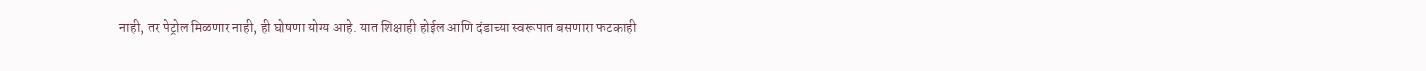नाही, तर पेट्रोल मिळणार नाही, ही घोषणा योग्य आहे. यात शिक्षाही होईल आणि दंडाच्या स्वरूपात बसणारा फटकाही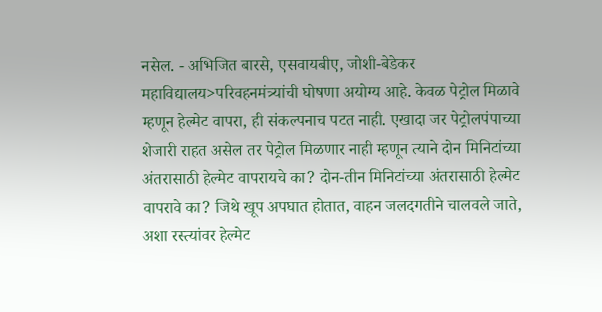नसेल. - अभिजित बारसे, एसवायबीए, जोशी-बेडेकर महाविद्यालय>परिवहनमंत्र्यांची घोषणा अयोग्य आहे. केवळ पेट्रोल मिळावे म्हणून हेल्मेट वापरा, ही संकल्पनाच पटत नाही. एखादा जर पेट्रोलपंपाच्या शेजारी राहत असेल तर पेट्रोल मिळणार नाही म्हणून त्याने दोन मिनिटांच्या अंतरासाठी हेल्मेट वापरायचे का? दोन-तीन मिनिटांच्या अंतरासाठी हेल्मेट वापरावे का? जिथे खूप अपघात होतात, वाहन जलदगतीने चालवले जाते, अशा रस्त्यांवर हेल्मेट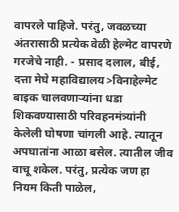वापरले पाहिजे. परंतु, जवळच्या अंतरासाठी प्रत्येक वेळी हेल्मेट वापरणे गरजेचे नाही. - प्रसाद दलाल, बीई, दत्ता मेघे महाविद्यालय>विनाहेल्मेट बाइक चालवणाऱ्यांना धडा शिकवण्यासाठी परिवहनमंत्र्यांनी केलेली घोषणा चांगली आहे. त्यातून अपघातांना आळा बसेल. त्यातील जीव वाचू शकेल. परंतु, प्रत्येक जण हा नियम किती पाळेल,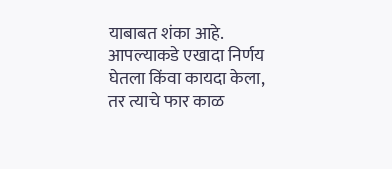याबाबत शंका आहे. आपल्याकडे एखादा निर्णय घेतला किंवा कायदा केला, तर त्याचे फार काळ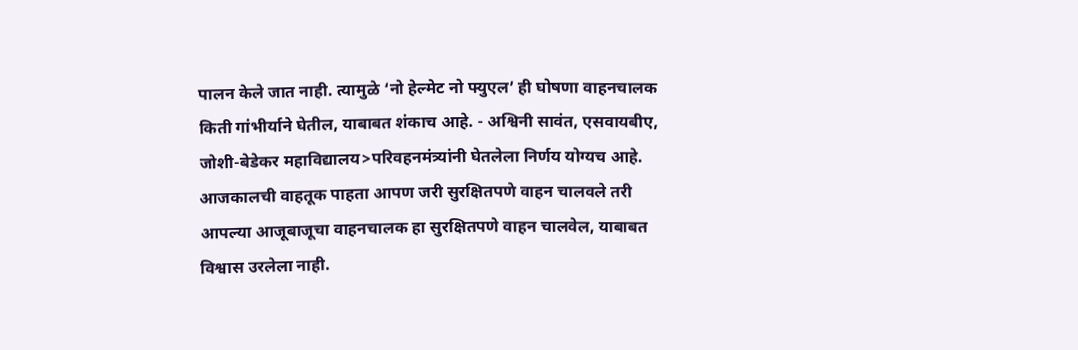पालन केले जात नाही. त्यामुळे ‘नो हेल्मेट नो फ्युएल’ ही घोषणा वाहनचालक किती गांभीर्याने घेतील, याबाबत शंकाच आहे. - अश्विनी सावंत, एसवायबीए, जोशी-बेडेकर महाविद्यालय>परिवहनमंत्र्यांनी घेतलेला निर्णय योग्यच आहे. आजकालची वाहतूक पाहता आपण जरी सुरक्षितपणे वाहन चालवले तरी आपल्या आजूबाजूचा वाहनचालक हा सुरक्षितपणे वाहन चालवेल, याबाबत विश्वास उरलेला नाही.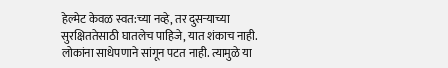हेल्मेट केवळ स्वत:च्या नव्हे, तर दुसऱ्याच्या सुरक्षिततेसाठी घातलेच पाहिजे, यात शंकाच नाही. लोकांना साधेपणाने सांगून पटत नाही. त्यामुळे या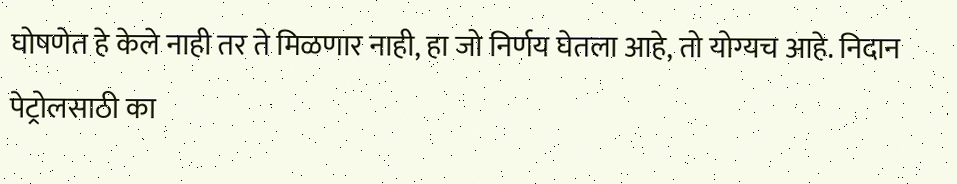घोषणेत हे केले नाही तर ते मिळणार नाही, हा जो निर्णय घेतला आहे, तो योग्यच आहे. निदान पेट्रोलसाठी का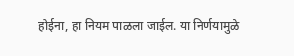होईना, हा नियम पाळला जाईल. या निर्णयामुळे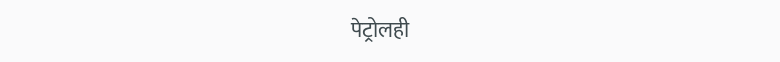पेट्रोलही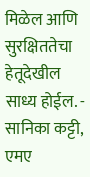मिळेल आणि सुरक्षिततेचा हेतूदेखील साध्य होईल. - सानिका कट्टी, एमए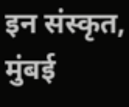इन संस्कृत, मुंबई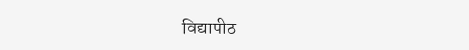विद्यापीठ